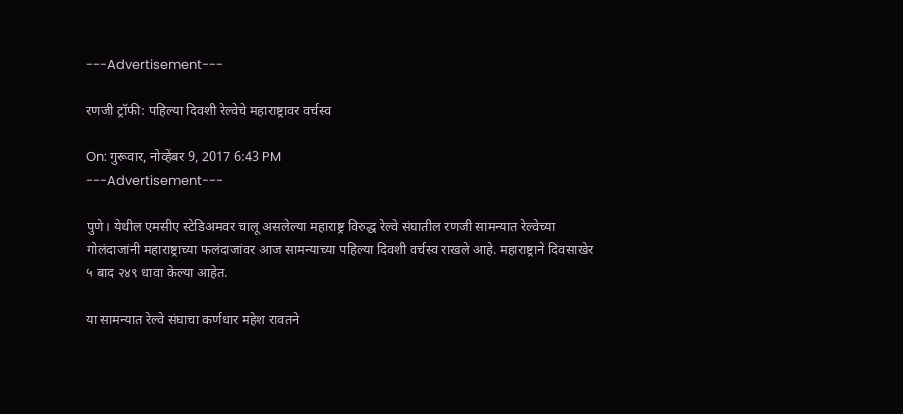---Advertisement---

रणजी ट्रॉफी: पहिल्या दिवशी रेल्वेचे महाराष्ट्रावर वर्चस्व

On: गुरूवार, नोव्हेंबर 9, 2017 6:43 PM
---Advertisement---

पुणे। येथील एमसीए स्टेडिअमवर चालू असलेल्या महाराष्ट्र विरुद्ध रेल्वे संघातील रणजी सामन्यात रेल्वेच्या गोलंदाजांनी महाराष्ट्राच्या फलंदाजांवर आज सामन्याच्या पहिल्या दिवशी वर्चस्व राखले आहे. महाराष्ट्राने दिवसाखेर ५ बाद २४९ धावा केल्या आहेत.

या सामन्यात रेल्वे संघाचा कर्णधार महेश रावतने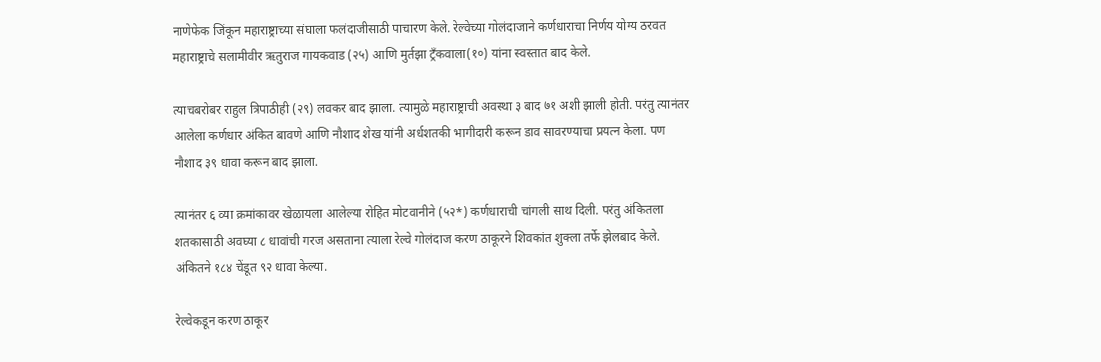नाणेफेक जिंकून महाराष्ट्राच्या संघाला फलंदाजीसाठी पाचारण केले. रेल्वेच्या गोलंदाजाने कर्णधाराचा निर्णय योग्य ठरवत महाराष्ट्राचे सलामीवीर ऋतुराज गायकवाड (२५) आणि मुर्तझा ट्रँकवाला(१०) यांना स्वस्तात बाद केले.

त्याचबरोबर राहुल त्रिपाठीही (२९) लवकर बाद झाला. त्यामुळे महाराष्ट्राची अवस्था ३ बाद ७१ अशी झाली होती. परंतु त्यानंतर आलेला कर्णधार अंकित बावणे आणि नौशाद शेख यांनी अर्धशतकी भागीदारी करून डाव सावरण्याचा प्रयत्न केला. पण नौशाद ३९ धावा करून बाद झाला.

त्यानंतर ६ व्या क्रमांकावर खेळायला आलेल्या रोहित मोटवानीने (५२*) कर्णधाराची चांगली साथ दिली. परंतु अंकितला शतकासाठी अवघ्या ८ धावांची गरज असताना त्याला रेल्वे गोलंदाज करण ठाकूरने शिवकांत शुक्ला तर्फे झेलबाद केले. अंकितने १८४ चेंडूत ९२ धावा केल्या.

रेल्वेकडून करण ठाकूर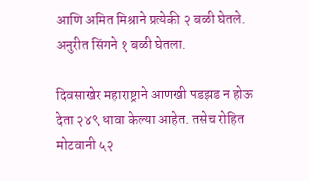आणि अमित मिश्राने प्रत्येकी २ बळी घेतले. अनुरीत सिंगने १ बळी घेतला.

दिवसाखेर महाराष्ट्राने आणखी पडझड न होऊ देता २४९ धावा केल्या आहेत. तसेच रोहित मोटवानी ५२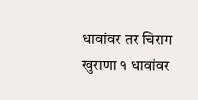धावांवर तर चिराग खुराणा १ धावांवर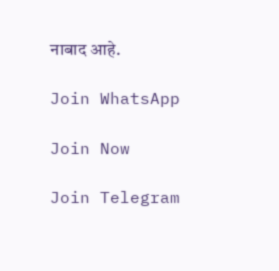नाबाद आहे.

Join WhatsApp

Join Now

Join Telegram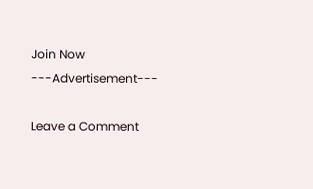Join Now
---Advertisement---

Leave a Comment